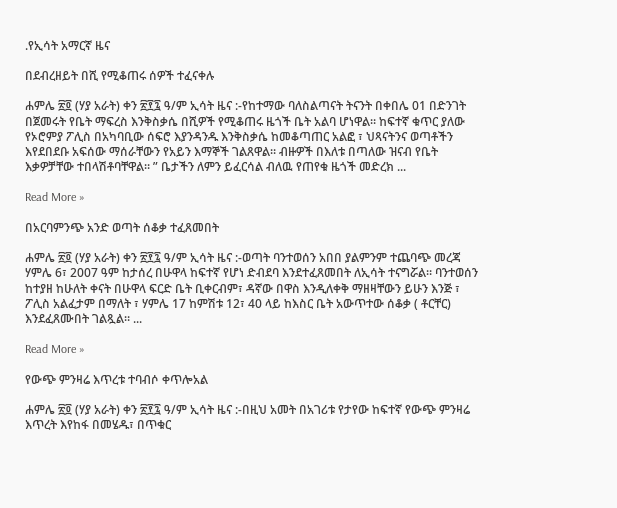.የኢሳት አማርኛ ዜና

በደብረዘይት በሺ የሚቆጠሩ ሰዎች ተፈናቀሉ

ሐምሌ ፳፬ (ሃያ አራት) ቀን ፳፻፯ ዓ/ም ኢሳት ዜና :-የከተማው ባለስልጣናት ትናንት በቀበሌ 01 በድንገት በጀመሩት የቤት ማፍረስ እንቅስቃሴ በሺዎች የሚቆጠሩ ዜጎች ቤት አልባ ሆነዋል። ከፍተኛ ቁጥር ያለው የኦሮምያ ፖሊስ በአካባቢው ሰፍሮ እያንዳንዱ እንቅስቃሴ ከመቆጣጠር አልፎ ፣ ህጻናትንና ወጣቶችን እየደበደቡ አፍሰው ማሰራቸውን የአይን እማኞች ገልጸዋል። ብዙዎች በእለቱ በጣለው ዝናብ የቤት እቃዎቻቸው ተበላሽቶባቸዋል። ” ቤታችን ለምን ይፈርሳል ብለዉ የጠየቁ ዜጎች መድረክ ...

Read More »

በአርባምንጭ አንድ ወጣት ሰቆቃ ተፈጸመበት

ሐምሌ ፳፬ (ሃያ አራት) ቀን ፳፻፯ ዓ/ም ኢሳት ዜና :-ወጣት ባንተወሰን አበበ ያልምንም ተጨባጭ መረጃ ሃምሌ 6፣ 2007 ዓም ከታሰረ በሁዋላ ከፍተኛ የሆነ ድብደባ እንደተፈጸመበት ለኢሳት ተናግሯል። ባንተወሰን ከተያዘ ከሁለት ቀናት በሁዋላ ፍርድ ቤት ቢቀርብም፣ ዳኛው በዋስ እንዲለቀቅ ማዘዛቸውን ይሁን እንጅ ፣ ፖሊስ አልፈታም በማለት ፣ ሃምሌ 17 ከምሽቱ 12፣ 40 ላይ ከእስር ቤት አውጥተው ሰቆቃ ( ቶርቸር) እንደፈጸሙበት ገልጿል። ...

Read More »

የውጭ ምንዛሬ እጥረቱ ተባብሶ ቀጥሎአል

ሐምሌ ፳፬ (ሃያ አራት) ቀን ፳፻፯ ዓ/ም ኢሳት ዜና :-በዚህ አመት በአገሪቱ የታየው ከፍተኛ የውጭ ምንዛሬ እጥረት እየከፋ በመሄዱ፣ በጥቁር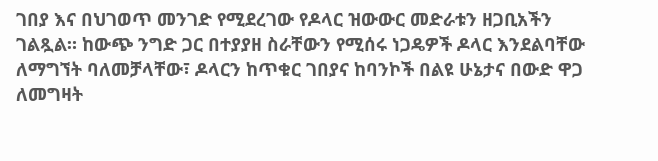ገበያ እና በህገወጥ መንገድ የሚደረገው የዶላር ዝውውር መድራቱን ዘጋቢአችን ገልጿል። ከውጭ ንግድ ጋር በተያያዘ ስራቸውን የሚሰሩ ነጋዴዎች ዶላር እንደልባቸው ለማግኘት ባለመቻላቸው፣ ዶላርን ከጥቁር ገበያና ከባንኮች በልዩ ሁኔታና በውድ ዋጋ ለመግዛት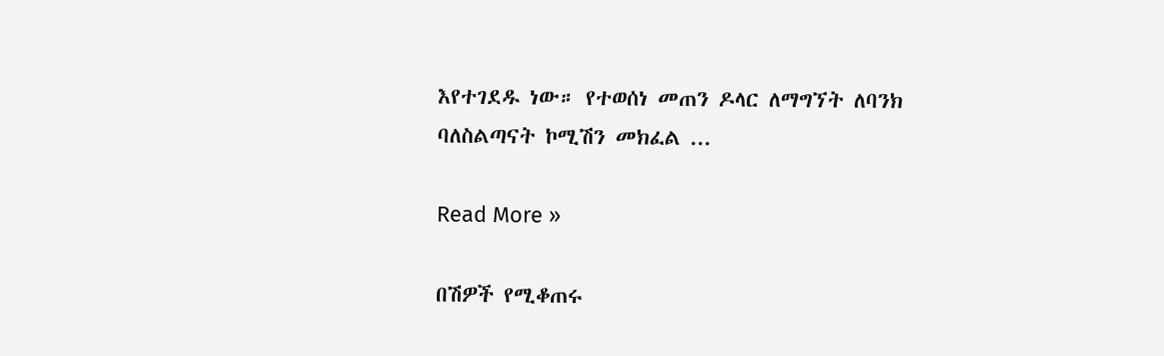እየተገደዱ ነው። የተወሰነ መጠን ዶላር ለማግኘት ለባንክ ባለስልጣናት ኮሚሽን መክፈል ...

Read More »

በሽዎች የሚቆጠሩ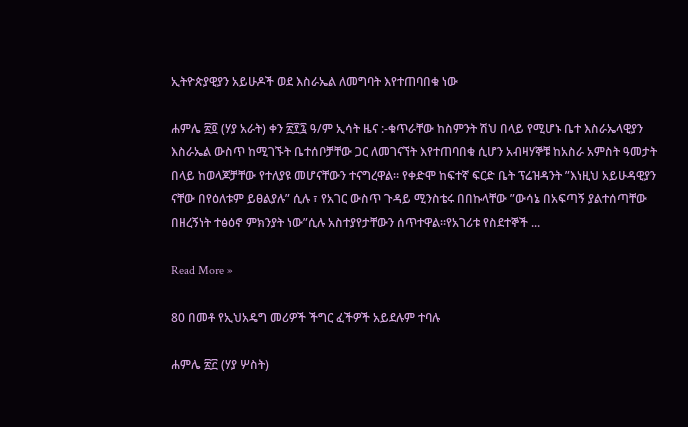ኢትዮጵያዊያን አይሁዶች ወደ እስራኤል ለመግባት እየተጠባበቁ ነው

ሐምሌ ፳፬ (ሃያ አራት) ቀን ፳፻፯ ዓ/ም ኢሳት ዜና :-ቁጥራቸው ከስምንት ሽህ በላይ የሚሆኑ ቤተ እስራኤላዊያን እስራኤል ውስጥ ከሚገኙት ቤተሰቦቻቸው ጋር ለመገናኘት እየተጠባበቁ ሲሆን አብዛሃኞቹ ከአስራ አምስት ዓመታት በላይ ከወላጆቻቸው የተለያዩ መሆናቸውን ተናግረዋል። የቀድሞ ከፍተኛ ፍርድ ቤት ፕሬዝዳንት ”እነዚህ አይሁዳዊያን ናቸው በየዕለቱም ይፀልያሉ” ሲሉ ፣ የአገር ውስጥ ጉዳይ ሚንስቴሩ በበኩላቸው ”ውሳኔ በአፍጣኝ ያልተሰጣቸው በዘረኝነት ተፅዕኖ ምክንያት ነው”ሲሉ አስተያየታቸውን ሰጥተዋል።የአገሪቱ የስደተኞች ...

Read More »

80 በመቶ የኢህአዴግ መሪዎች ችግር ፈችዎች አይደሉም ተባሉ

ሐምሌ ፳፫ (ሃያ ሦስት)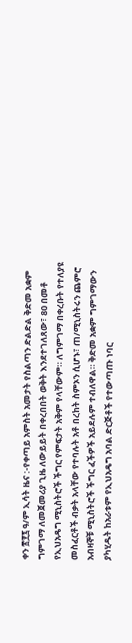ቀን ፳፻፯ ዓ/ም ኢሳት ዜና :-የቀጣይ አምስት አመታት የስልጣን ድልድል ቅድመ አቋም ግምገማ ለመጀመሪያ ጊዜ ለውይይት በቀረበበት ወቅት እንደተገለጸው፣ 80 በመቶ የኢህአዴግ ሚኒስትሮች ችግር የምፍታት አቅም የላቸውም። ለግምገማ በቀረቡት የተለያዩ መስፈርቶች ብቃት አላቸው የተባሉት አቶ በረከት ስምኦን ሲሆኑ፣ ጠ/ሚኒስትሩን ጨምሮ አብዛኞቹ ሚኒስትሮች ችግር ፈችዎች አይደሉም ተብለዋል። ቅድመ አቋም ግምገማውን ያካሂዱት ከአራቱም የኢህአዴግ አባል ድርጅቶች የተውጣጡ ነባር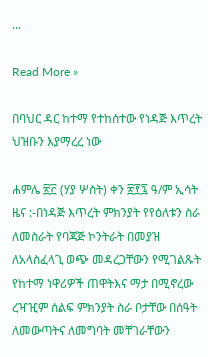...

Read More »

በባህር ዳር ከተማ የተከሰተው የነዳጅ እጥረት ህዝቡን እያማረረ ነው

ሐምሌ ፳፫ (ሃያ ሦስት) ቀን ፳፻፯ ዓ/ም ኢሳት ዜና :-በነዳጅ እጥረት ምክንያት የየዕለቱን ስራ ለመስራት የባጃጅ ኮንትራት በመያዝ ለአላስፈላጊ ወጭ መዳረጋቸውን የሚገልጹት የከተማ ነዋሪዎች ጠዋትእና ማታ በሚኖረው ረዣዢም ሰልፍ ምክንያት ስራ ቦታቸው በሰዓት ለመውጣትና ለመግባት መቸገራቸውን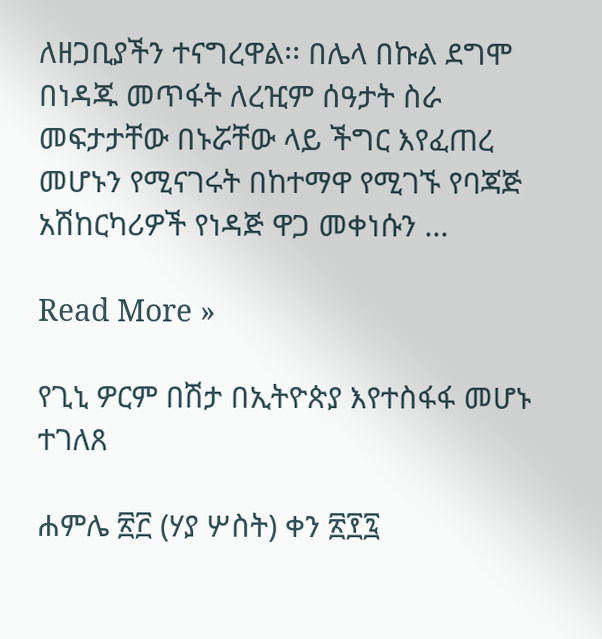ለዘጋቢያችን ተናግረዋል፡፡ በሌላ በኩል ደግሞ በነዳጁ መጥፋት ለረዢም ሰዓታት ስራ መፍታታቸው በኑሯቸው ላይ ችግር እየፈጠረ መሆኑን የሚናገሩት በከተማዋ የሚገኙ የባጃጅ አሽከርካሪዎች የነዳጅ ዋጋ መቀነሱን ...

Read More »

የጊኒ ዎርም በሽታ በኢትዮጵያ እየተስፋፋ መሆኑ ተገለጸ

ሐምሌ ፳፫ (ሃያ ሦስት) ቀን ፳፻፯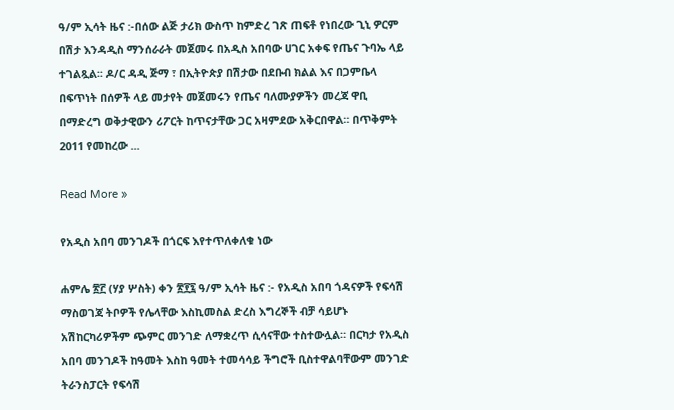ዓ/ም ኢሳት ዜና :-በሰው ልጅ ታሪክ ውስጥ ከምድረ ገጽ ጠፍቶ የነበረው ጊኒ ዎርም በሽታ እንዳዲስ ማንሰራራት መጀመሩ በአዲስ አበባው ሀገር አቀፍ የጤና ጉባኤ ላይ ተገልጿል፡፡ ዶ/ር ዳዲ ጅማ ፣ በኢትዮጵያ በሽታው በደቡብ ክልል እና በጋምቤላ በፍጥነት በሰዎች ላይ መታየት መጀመሩን የጤና ባለሙያዎችን መረጃ ዋቢ በማድረግ ወቅታዊውን ሪፖርት ከጥናታቸው ጋር አዛምደው አቅርበዋል። በጥቅምት 2011 የመከረው ...

Read More »

የአዲስ አበባ መንገዶች በጎርፍ እየተጥለቀለቁ ነው

ሐምሌ ፳፫ (ሃያ ሦስት) ቀን ፳፻፯ ዓ/ም ኢሳት ዜና :- የአዲስ አበባ ጎዳናዎች የፍሳሽ ማስወገጃ ትቦዎች የሌላቸው እስኪመስል ድረስ እግረኞች ብቻ ሳይሆኑ አሽከርካሪዎችም ጭምር መንገድ ለማቋረጥ ሲሳናቸው ተስተውሏል። በርካታ የአዲስ አበባ መንገዶች ከዓመት እስከ ዓመት ተመሳሳይ ችግሮች ቢስተዋልባቸውም መንገድ ትራንስፓርት የፍሳሽ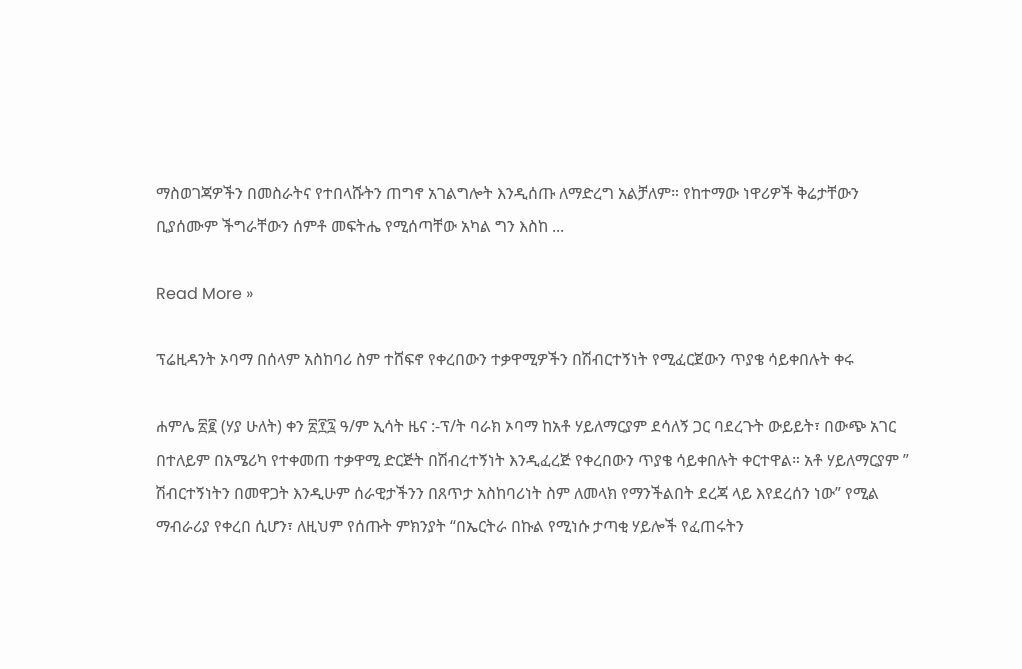ማስወገጃዎችን በመስራትና የተበላሹትን ጠግኖ አገልግሎት እንዲሰጡ ለማድረግ አልቻለም። የከተማው ነዋሪዎች ቅሬታቸውን ቢያሰሙም ችግራቸውን ሰምቶ መፍትሔ የሚሰጣቸው አካል ግን እስከ ...

Read More »

ፕሬዚዳንት ኦባማ በሰላም አስከባሪ ስም ተሸፍኖ የቀረበውን ተቃዋሚዎችን በሽብርተኝነት የሚፈርጀውን ጥያቄ ሳይቀበሉት ቀሩ

ሐምሌ ፳፪ (ሃያ ሁለት) ቀን ፳፻፯ ዓ/ም ኢሳት ዜና :-ፕ/ት ባራክ ኦባማ ከአቶ ሃይለማርያም ደሳለኝ ጋር ባደረጉት ውይይት፣ በውጭ አገር በተለይም በአሜሪካ የተቀመጠ ተቃዋሚ ድርጅት በሽብረተኝነት እንዲፈረጅ የቀረበውን ጥያቄ ሳይቀበሉት ቀርተዋል። አቶ ሃይለማርያም ” ሽብርተኝነትን በመዋጋት እንዲሁም ሰራዊታችንን በጸጥታ አስከባሪነት ስም ለመላክ የማንችልበት ደረጃ ላይ እየደረሰን ነው” የሚል ማብራሪያ የቀረበ ሲሆን፣ ለዚህም የሰጡት ምክንያት “በኤርትራ በኩል የሚነሱ ታጣቂ ሃይሎች የፈጠሩትን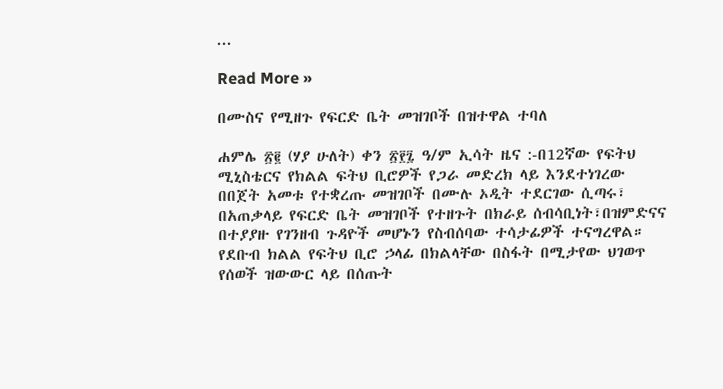...

Read More »

በሙስና የሚዘጉ የፍርድ ቤት መዝገቦች በዝተዋል ተባለ

ሐምሌ ፳፪ (ሃያ ሁለት) ቀን ፳፻፯ ዓ/ም ኢሳት ዜና :-በ12ኛው የፍትህ ሚኒስቴርና የክልል ፍትህ ቢሮዎች የጋራ መድረክ ላይ እንደተነገረው በበጀት አመቱ የተቋረጡ መዝገቦች በሙሉ ኦዲት ተደርገው ሲጣሩ፣ በአጠቃላይ የፍርድ ቤት መዝገቦች የተዘጉት በክራይ ሰብሳቢነት፣በዝምድናና በተያያዙ የገንዘብ ጉዳዮች መሆኑን የስብሰባው ተሳታፊዎች ተናግረዋል። የደቡብ ክልል የፍትህ ቢሮ ኃላፊ በክልላቸው በስፋት በሚታየው ህገወጥ የሰወች ዝውውር ላይ በሰጡት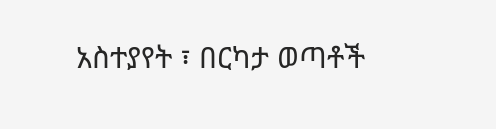አስተያየት ፣ በርካታ ወጣቶች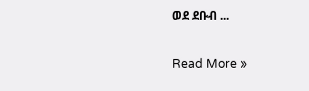ወደ ደቡብ ...

Read More »